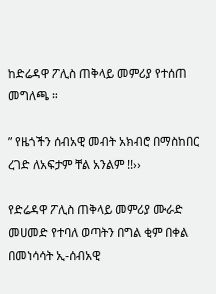ከድሬዳዋ ፖሊስ ጠቅላይ መምሪያ የተሰጠ መግለጫ ።

” የዜጎችን ሰብአዊ መብት አክብሮ በማስከበር ረገድ ለአፍታም ቸል አንልም !!››

የድሬዳዋ ፖሊስ ጠቅላይ መምሪያ ሙራድ መሀመድ የተባለ ወጣትን በግል ቂም በቀል በመነሳሳት ኢ-ሰብአዊ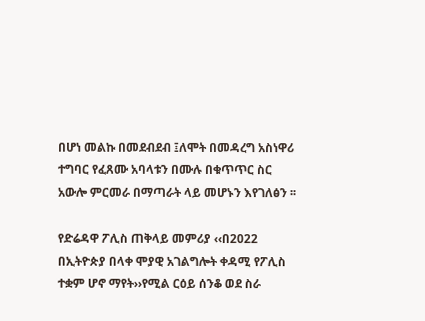በሆነ መልኩ በመደብደብ ፤ለሞት በመዳረግ አስነዋሪ ተግባር የፈጸሙ አባላቱን በሙሉ በቁጥጥር ስር አውሎ ምርመራ በማጣራት ላይ መሆኑን እየገለፅን ፡፡

የድሬዳዋ ፖሊስ ጠቅላይ መምሪያ ‹‹በ2022 በኢትዮጵያ በላቀ ሞያዊ አገልግሎት ቀዳሚ የፖሊስ ተቋም ሆኖ ማየት››የሚል ርዕይ ሰንቆ ወደ ስራ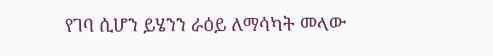የገባ ሲሆን ይሄንን ራዕይ ለማሳካት መላው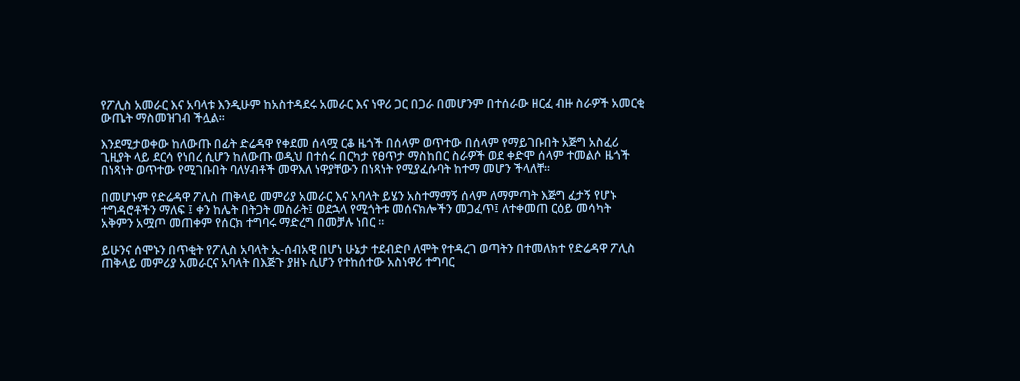የፖሊስ አመራር እና አባላቱ እንዲሁም ከአስተዳደሩ አመራር እና ነዋሪ ጋር በጋራ በመሆንም በተሰራው ዘርፈ ብዙ ስራዎች አመርቂ ውጤት ማስመዝገብ ችሏል፡፡

እንደሚታወቀው ከለውጡ በፊት ድሬዳዋ የቀደመ ሰላሟ ርቆ ዜጎች በሰላም ወጥተው በሰላም የማይገቡበት አጅግ አስፈሪ ጊዚያት ላይ ደርሳ የነበረ ሲሆን ከለውጡ ወዲህ በተሰሩ በርካታ የፀጥታ ማስከበር ስራዎች ወደ ቀድሞ ሰላም ተመልሶ ዜጎች በነጻነት ወጥተው የሚገቡበት ባለሃብቶች መዋእለ ነዋያቸውን በነጻነት የሚያፈሱባት ከተማ መሆን ችላለቸ፡፡

በመሆኑም የድሬዳዋ ፖሊስ ጠቅላይ መምሪያ አመራር እና አባላት ይሄን አስተማማኝ ሰላም ለማምጣት እጅግ ፈታኝ የሆኑ ተግዳሮቶችን ማለፍ ፤ ቀን ከሌት በትጋት መስራት፤ ወደኋላ የሚጎትቱ መሰናክሎችን መጋፈጥ፤ ለተቀመጠ ርዕይ መሳካት አቅምን አሟጦ መጠቀም የሰርክ ተግባሩ ማድረግ በመቻሉ ነበር ፡፡

ይሁንና ሰሞኑን በጥቂት የፖሊስ አባላት ኢ-ሰብአዊ በሆነ ሁኔታ ተደብድቦ ለሞት የተዳረገ ወጣትን በተመለክተ የድሬዳዋ ፖሊስ ጠቅላይ መምሪያ አመራርና አባላት በእጅጉ ያዘኑ ሲሆን የተከሰተው አስነዋሪ ተግባር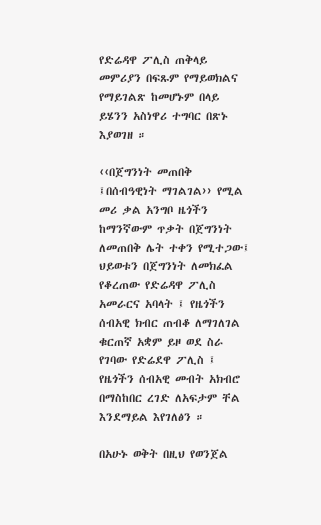የድሬዳዋ ፖሊስ ጠቅላይ መምሪያን በፍጹም የማይወክልና የማይገልጽ ከመሆኑም በላይ ይሄንን አስነዋሪ ተግባር በጽኑ እያወገዘ ።

‹‹በጀግንነት መጠበቅ ፤በሰብዓዊነት ማገልገል›› የሚል መሪ ቃል አንግቦ ዜጎችን ከማንኛውም ጥቃት በጀግንነት ለመጠበቅ ሌት ተቀን የሚተጋው፤ ህይወቱን በጀግንነት ለመክፈል የቆረጠው የድሬዳዋ ፖሊስ አመራርና አባላት ፤ የዜጎችን ሰብአዊ ክብር ጠብቆ ለማገለገል ቁርጠኛ አቋም ይዞ ወደ ስራ የገባው የድሬደዋ ፖሊስ ፤ የዜጎችን ሰብአዊ መብት አክብሮ በማስከበር ረገድ ለአፍታም ቸል እንደማይል እየገለፅን ።

በአሁኑ ወቅት በዚህ የወንጀል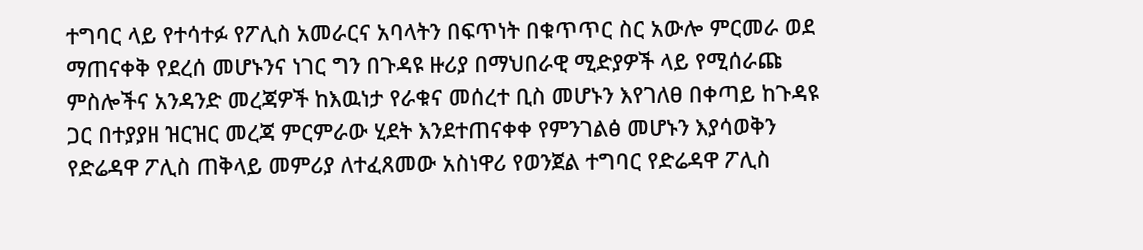ተግባር ላይ የተሳተፉ የፖሊስ አመራርና አባላትን በፍጥነት በቁጥጥር ስር አውሎ ምርመራ ወደ ማጠናቀቅ የደረሰ መሆኑንና ነገር ግን በጉዳዩ ዙሪያ በማህበራዊ ሚድያዎች ላይ የሚሰራጩ ምስሎችና አንዳንድ መረጃዎች ከእዉነታ የራቁና መሰረተ ቢስ መሆኑን እየገለፀ በቀጣይ ከጉዳዩ ጋር በተያያዘ ዝርዝር መረጃ ምርምራው ሂደት እንደተጠናቀቀ የምንገልፅ መሆኑን እያሳወቅን የድሬዳዋ ፖሊስ ጠቅላይ መምሪያ ለተፈጸመው አስነዋሪ የወንጀል ተግባር የድሬዳዋ ፖሊስ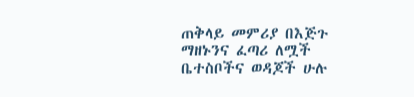ጠቅላይ መምሪያ በእጅጉ ማዘኑንና ፈጣሪ ለሟች ቤተስቦችና ወዳጆች ሁሉ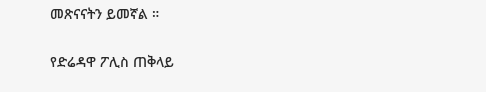መጽናናትን ይመኛል ።

የድሬዳዋ ፖሊስ ጠቅላይ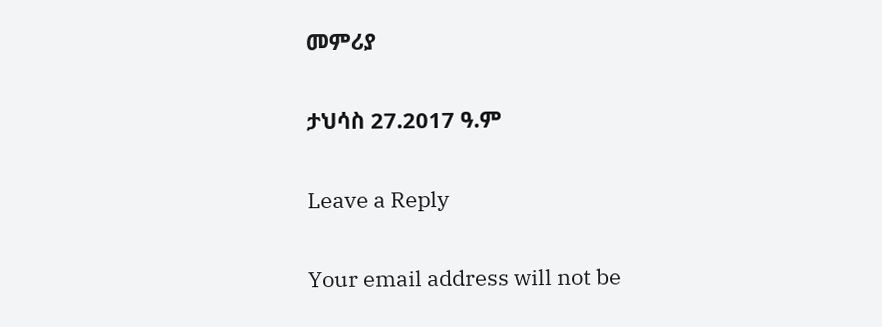መምሪያ

ታህሳስ 27.2017 ዓ.ም

Leave a Reply

Your email address will not be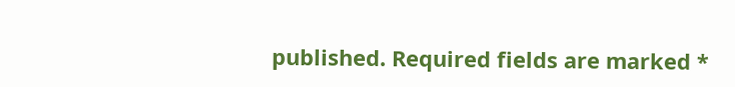published. Required fields are marked *